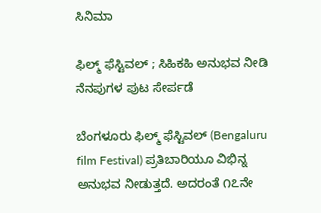ಸಿನಿಮಾ

ಫಿಲ್ಮ್‌ ಫೆಸ್ಟಿವಲ್‌ ; ಸಿಹಿಕಹಿ ಅನುಭವ ನೀಡಿ ನೆನಪುಗಳ ಪುಟ ಸೇರ್ಪಡೆ

ಬೆಂಗಳೂರು ಫಿಲ್ಮ್‌ ಫೆಸ್ಟಿವಲ್‌ (Bengaluru film Festival) ಪ್ರತಿಬಾರಿಯೂ ವಿಭಿನ್ನ ಅನುಭವ ನೀಡುತ್ತದೆ. ಅದರಂತೆ ೧೭ನೇ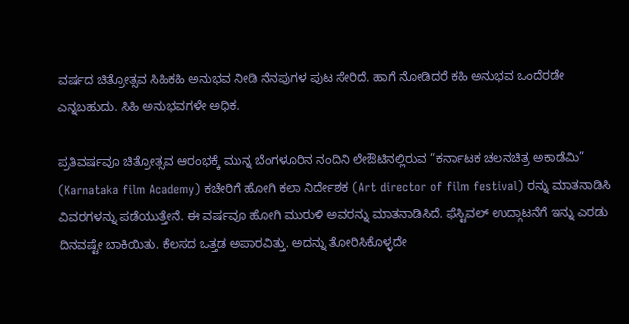ವರ್ಷದ ಚಿತ್ರೋತ್ಸವ ಸಿಹಿಕಹಿ ಅನುಭವ ನೀಡಿ ನೆನಪುಗಳ ಪುಟ ಸೇರಿದೆ. ಹಾಗೆ ನೋಡಿದರೆ ಕಹಿ ಅನುಭವ ಒಂದೆರಡೇ ಎನ್ನಬಹುದು. ಸಿಹಿ ಅನುಭವಗಳೇ ಅಧಿಕ.

ಪ್ರತಿವರ್ಷವೂ ಚಿತ್ರೋತ್ಸವ ಆರಂಭಕ್ಕೆ ಮುನ್ನ ಬೆಂಗಳೂರಿನ ನಂದಿನಿ ಲೇಔಟಿನಲ್ಲಿರುವ “ಕರ್ನಾಟಕ ಚಲನಚಿತ್ರ ಅಕಾಡೆಮಿ” (Karnataka film Academy) ಕಚೇರಿಗೆ ಹೋಗಿ ಕಲಾ ನಿರ್ದೇಶಕ (Art director of film festival) ರನ್ನು ಮಾತನಾಡಿಸಿ ವಿವರಗಳನ್ನು ಪಡೆಯುತ್ತೇನೆ. ಈ ವರ್ಷವೂ ಹೋಗಿ ಮುರುಳಿ ಅವರನ್ನು ಮಾತನಾಡಿಸಿದೆ. ಫೆಸ್ಟಿವಲ್‌ ಉದ್ಗಾಟನೆಗೆ ಇನ್ನು ಎರಡು ದಿನವಷ್ಟೇ ಬಾಕಿಯಿತು. ಕೆಲಸದ ಒತ್ತಡ ಅಪಾರವಿತ್ತು. ಅದನ್ನು ತೋರಿಸಿಕೊಳ್ಳದೇ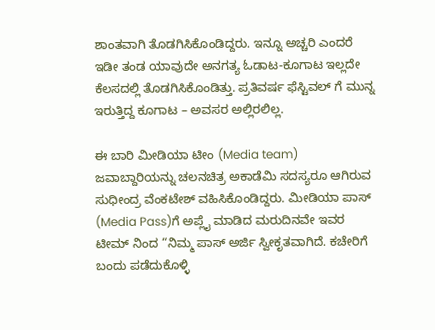ಶಾಂತವಾಗಿ ತೊಡಗಿಸಿಕೊಂಡಿದ್ದರು. ಇನ್ನೂ ಅಚ್ಚರಿ ಎಂದರೆ ಇಡೀ ತಂಡ ಯಾವುದೇ ಅನಗತ್ಯ ಓಡಾಟ-ಕೂಗಾಟ ಇಲ್ಲದೇ ಕೆಲಸದಲ್ಲಿ ತೊಡಗಿಸಿಕೊಂಡಿತ್ತು. ಪ್ರತಿವರ್ಷ ಫೆಸ್ಟಿವಲ್‌ ಗೆ ಮುನ್ನ ಇರುತ್ತಿದ್ದ ಕೂಗಾಟ – ಅವಸರ ಅಲ್ಲಿರಲಿಲ್ಲ.

ಈ ಬಾರಿ ಮೀಡಿಯಾ ಟೀಂ (Media team) ಜವಾಬ್ದಾರಿಯನ್ನು ಚಲನಚಿತ್ರ ಅಕಾಡೆಮಿ ಸದಸ್ಯರೂ ಆಗಿರುವ ಸುಧೀಂದ್ರ ವೆಂಕಟೇಶ್ ವಹಿಸಿಕೊಂಡಿದ್ದರು. ಮೀಡಿಯಾ ಪಾಸ್‌ (Media Pass)ಗೆ ಅಪ್ಲೈ ಮಾಡಿದ ಮರುದಿನವೇ ಇವರ ಟೀಮ್‌ ನಿಂದ “ನಿಮ್ಮ ಪಾಸ್‌ ಅರ್ಜಿ ಸ್ವೀಕೃತವಾಗಿದೆ. ಕಚೇರಿಗೆ ಬಂದು ಪಡೆದುಕೊಳ್ಳಿ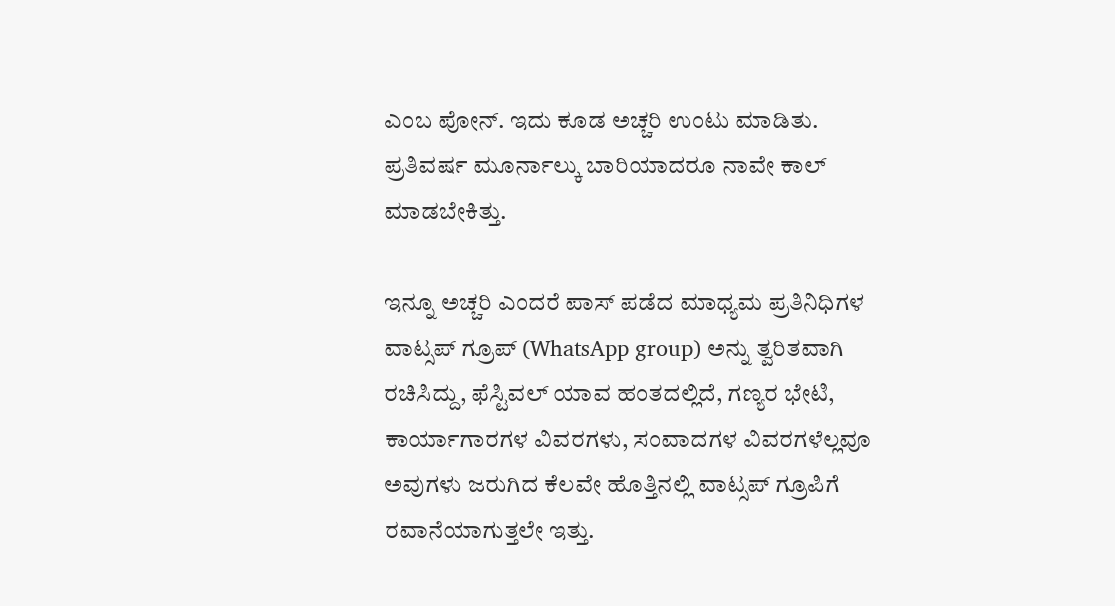ಎಂಬ ಪೋನ್. ಇದು ಕೂಡ ಅಚ್ಚರಿ ಉಂಟು ಮಾಡಿತು. ಪ್ರತಿವರ್ಷ ಮೂರ್ನಾಲ್ಕು ಬಾರಿಯಾದರೂ ನಾವೇ ಕಾಲ್‌ ಮಾಡಬೇಕಿತ್ತು.

ಇನ್ನೂ ಅಚ್ಚರಿ ಎಂದರೆ ಪಾಸ್‌ ಪಡೆದ ಮಾಧ್ಯಮ ಪ್ರತಿನಿಧಿಗಳ ವಾಟ್ಸಪ್‌ ಗ್ರೂಪ್‌ (WhatsApp group) ಅನ್ನು ತ್ವರಿತವಾಗಿ ರಚಿಸಿದ್ದು, ಫೆಸ್ಟಿವಲ್‌ ಯಾವ ಹಂತದಲ್ಲಿದೆ, ಗಣ್ಯರ ಭೇಟಿ, ಕಾರ್ಯಾಗಾರಗಳ ವಿವರಗಳು, ಸಂವಾದಗಳ ವಿವರಗಳೆಲ್ಲವೂ ಅವುಗಳು ಜರುಗಿದ ಕೆಲವೇ ಹೊತ್ತಿನಲ್ಲಿ ವಾಟ್ಸಪ್‌ ಗ್ರೂಪಿಗೆ ರವಾನೆಯಾಗುತ್ತಲೇ ಇತ್ತು.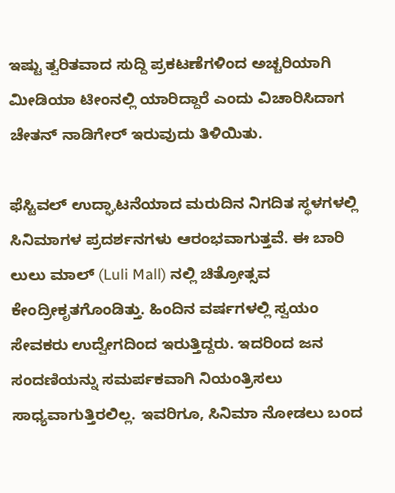ಇಷ್ಟು ತ್ವರಿತವಾದ ಸುದ್ದಿ ಪ್ರಕಟಣೆಗಳಿಂದ ಅಚ್ಚರಿಯಾಗಿ ಮೀಡಿಯಾ ಟೀಂನಲ್ಲಿ ಯಾರಿದ್ದಾರೆ ಎಂದು ವಿಚಾರಿಸಿದಾಗ ಚೇತನ್‌ ನಾಡಿಗೇರ್‌ ಇರುವುದು ತಿಳಿಯಿತು.

ಫೆಸ್ಟಿವಲ್‌ ಉದ್ಘಾಟನೆಯಾದ ಮರುದಿನ ನಿಗದಿತ ಸ್ಥಳಗಳಲ್ಲಿ ಸಿನಿಮಾಗಳ ಪ್ರದರ್ಶನಗಳು ಆರಂಭವಾಗುತ್ತವೆ. ಈ ಬಾರಿ ಲುಲು ಮಾಲ್‌ (Luli Mall) ನಲ್ಲಿ ಚಿತ್ರೋತ್ಸವ ಕೇಂದ್ರೀಕೃತಗೊಂಡಿತ್ತು. ಹಿಂದಿನ ವರ್ಷಗಳಲ್ಲಿ ಸ್ವಯಂ ಸೇವಕರು ಉದ್ವೇಗದಿಂದ ಇರುತ್ತಿದ್ದರು. ಇದರಿಂದ ಜನ ಸಂದಣಿಯನ್ನು ಸಮರ್ಪಕವಾಗಿ ನಿಯಂತ್ರಿಸಲು ಸಾಧ್ಯವಾಗುತ್ತಿರಲಿಲ್ಲ. ಇವರಿಗೂ, ಸಿನಿಮಾ ನೋಡಲು ಬಂದ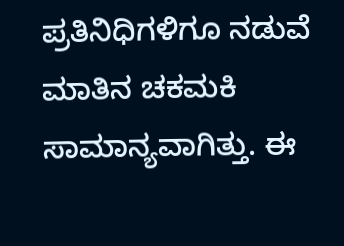ಪ್ರತಿನಿಧಿಗಳಿಗೂ ನಡುವೆ ಮಾತಿನ ಚಕಮಕಿ ಸಾಮಾನ್ಯವಾಗಿತ್ತು. ಈ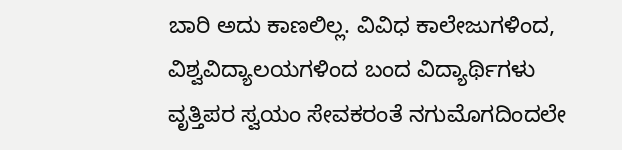ಬಾರಿ ಅದು ಕಾಣಲಿಲ್ಲ. ವಿವಿಧ ಕಾಲೇಜುಗಳಿಂದ, ವಿಶ್ವವಿದ್ಯಾಲಯಗಳಿಂದ ಬಂದ ವಿದ್ಯಾರ್ಥಿಗಳು ವೃತ್ತಿಪರ ಸ್ವಯಂ ಸೇವಕರಂತೆ ನಗುಮೊಗದಿಂದಲೇ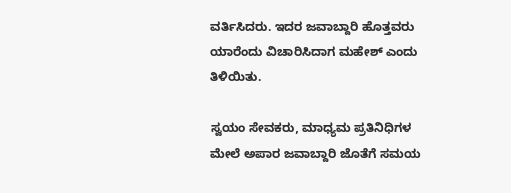ವರ್ತಿಸಿದರು. ಇದರ ಜವಾಬ್ದಾರಿ ಹೊತ್ತವರು ಯಾರೆಂದು ವಿಚಾರಿಸಿದಾಗ ಮಹೇಶ್‌ ಎಂದು ತಿಳಿಯಿತು.

ಸ್ವಯಂ ಸೇವಕರು, ಮಾಧ್ಯಮ ಪ್ರತಿನಿಧಿಗಳ ಮೇಲೆ ಅಪಾರ ಜವಾಬ್ದಾರಿ ಜೊತೆಗೆ ಸಮಯ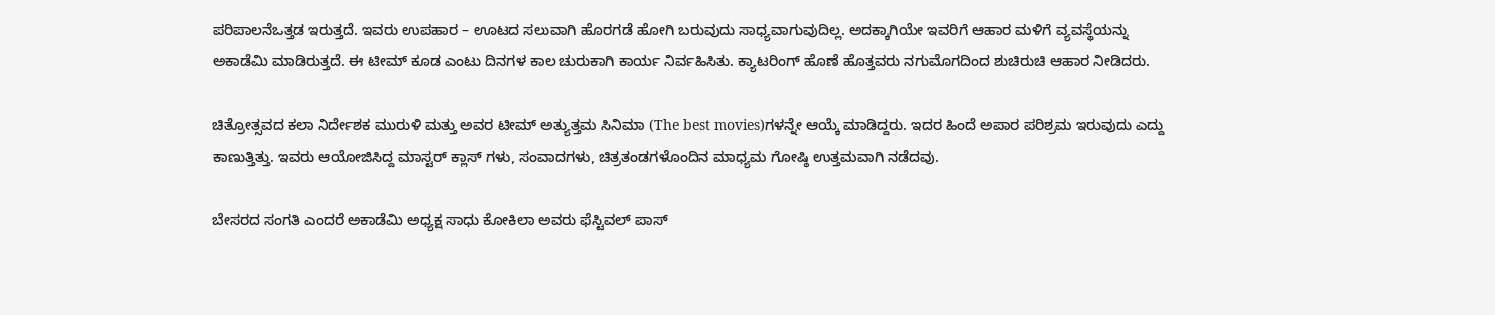ಪರಿಪಾಲನೆಒತ್ತಡ ಇರುತ್ತದೆ. ಇವರು ಉಪಹಾರ – ಊಟದ ಸಲುವಾಗಿ ಹೊರಗಡೆ ಹೋಗಿ ಬರುವುದು ಸಾಧ್ಯವಾಗುವುದಿಲ್ಲ. ಅದಕ್ಕಾಗಿಯೇ ಇವರಿಗೆ ಆಹಾರ ಮಳಿಗೆ ವ್ಯವಸ್ಥೆಯನ್ನು ಅಕಾಡೆಮಿ ಮಾಡಿರುತ್ತದೆ. ಈ ಟೀಮ್‌ ಕೂಡ ಎಂಟು ದಿನಗಳ ಕಾಲ ಚುರುಕಾಗಿ ಕಾರ್ಯ ನಿರ್ವಹಿಸಿತು. ಕ್ಯಾಟರಿಂಗ್‌ ಹೊಣೆ ಹೊತ್ತವರು ನಗುಮೊಗದಿಂದ ಶುಚಿರುಚಿ ಆಹಾರ ನೀಡಿದರು.

ಚಿತ್ರೋತ್ಸವದ ಕಲಾ ನಿರ್ದೇಶಕ ಮುರುಳಿ ಮತ್ತು ಅವರ ಟೀಮ್‌ ಅತ್ಯುತ್ತಮ ಸಿನಿಮಾ (The best movies)ಗಳನ್ನೇ ಆಯ್ಕೆ ಮಾಡಿದ್ದರು. ಇದರ ಹಿಂದೆ ಅಪಾರ ಪರಿಶ್ರಮ ಇರುವುದು ಎದ್ದು ಕಾಣುತ್ತಿತ್ತು. ಇವರು ಆಯೋಜಿಸಿದ್ದ ಮಾಸ್ಟರ್‌ ಕ್ಲಾಸ್‌ ಗಳು, ಸಂವಾದಗಳು, ಚಿತ್ರತಂಡಗಳೊಂದಿನ ಮಾಧ್ಯಮ ಗೋಷ್ಠಿ ಉತ್ತಮವಾಗಿ ನಡೆದವು.

ಬೇಸರದ ಸಂಗತಿ ಎಂದರೆ ಅಕಾಡೆಮಿ ಅಧ್ಯಕ್ಷ ಸಾಧು ಕೋಕಿಲಾ ಅವರು ಫೆಸ್ಟಿವಲ್‌ ಪಾಸ್‌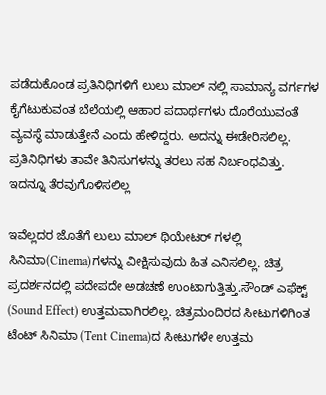ಪಡೆದುಕೊಂಡ ಪ್ರತಿನಿಧಿಗಳಿಗೆ ಲುಲು ಮಾಲ್‌ ನಲ್ಲಿ ಸಾಮಾನ್ಯ ವರ್ಗಗಳ ಕೈಗೆಟುಕುವಂತ ಬೆಲೆಯಲ್ಲಿ ಆಹಾರ ಪದಾರ್ಥಗಳು ದೊರೆಯುವಂತೆ ವ್ಯವಸ್ಥೆ ಮಾಡುತ್ತೇನೆ ಎಂದು ಹೇಳಿದ್ದರು. ಅದನ್ನು ಈಡೇರಿಸಲಿಲ್ಲ. ಪ್ರತಿನಿಧಿಗಳು ತಾವೇ ತಿನಿಸುಗಳನ್ನು ತರಲು ಸಹ ನಿರ್ಬಂಧವಿತ್ತು. ಇದನ್ನೂ ತೆರವುಗೊಳಿಸಲಿಲ್ಲ

ಇವೆಲ್ಲದರ ಜೊತೆಗೆ ಲುಲು ಮಾಲ್‌ ಥಿಯೇಟರ್‌ ಗಳಲ್ಲಿ ಸಿನಿಮಾ(Cinema)ಗಳನ್ನು ವೀಕ್ಷಿಸುವುದು ಹಿತ ಎನಿಸಲಿಲ್ಲ. ಚಿತ್ರ ಪ್ರದರ್ಶನದಲ್ಲಿ ಪದೇಪದೇ ಅಡಚಣೆ ಉಂಟಾಗುತ್ತಿತ್ತು.ಸೌಂಡ್‌ ಎಫೆಕ್ಟ್‌ (Sound Effect) ಉತ್ತಮವಾಗಿರಲಿಲ್ಲ. ಚಿತ್ರಮಂದಿರದ ಸೀಟುಗಳಿಗಿಂತ ಟೆಂಟ್‌ ಸಿನಿಮಾ (Tent Cinema)ದ ಸೀಟುಗಳೇ ಉತ್ತಮ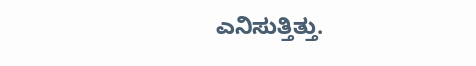ಎನಿಸುತ್ತಿತ್ತು.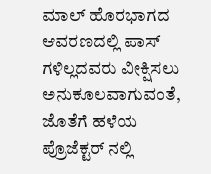ಮಾಲ್‌ ಹೊರಭಾಗದ ಆವರಣದಲ್ಲಿ ಪಾಸ್‌ ಗಳಿಲ್ಲದವರು ವೀಕ್ಷಿಸಲು ಅನುಕೂಲವಾಗುವಂತೆ, ಜೊತೆಗೆ ಹಳೆಯ ಪ್ರೊಜೆಕ್ಟರ್‌ ನಲ್ಲಿ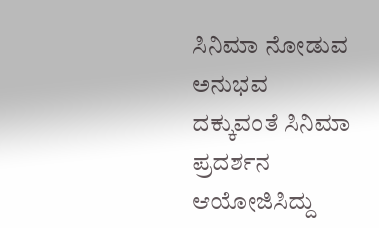ಸಿನಿಮಾ ನೋಡುವ ಅನುಭವ ದಕ್ಕುವಂತೆ ಸಿನಿಮಾ ಪ್ರದರ್ಶನ ಆಯೋಜಿಸಿದ್ದು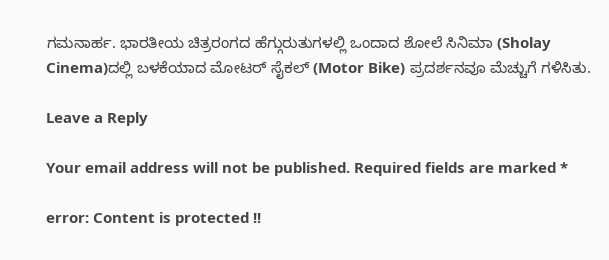ಗಮನಾರ್ಹ. ಭಾರತೀಯ ಚಿತ್ರರಂಗದ ಹೆಗ್ಗುರುತುಗಳಲ್ಲಿ ಒಂದಾದ ಶೋಲೆ ಸಿನಿಮಾ (Sholay Cinema)ದಲ್ಲಿ ಬಳಕೆಯಾದ ಮೋಟರ್‌ ಸೈಕಲ್‌ (Motor Bike) ಪ್ರದರ್ಶನವೂ ಮೆಚ್ಚುಗೆ ಗಳಿಸಿತು.

Leave a Reply

Your email address will not be published. Required fields are marked *

error: Content is protected !!